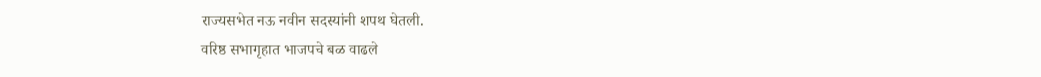राज्यसभेत नऊ नवीन सदस्यांनी शपथ घेतली.
वरिष्ठ सभागृहात भाजपचे बळ वाढले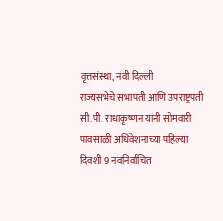वृत्तसंस्था, नवी दिल्ली
राज्यसभेचे सभापती आणि उपराष्ट्रपती सी.पी. राधाकृष्णन यांनी सोमवारी पावसाळी अधिवेशनाच्या पहिल्या दिवशी 9 नवनिर्वाचित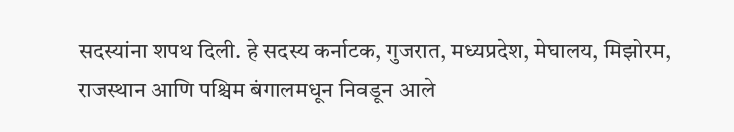सदस्यांना शपथ दिली. हे सदस्य कर्नाटक, गुजरात, मध्यप्रदेश, मेघालय, मिझोरम, राजस्थान आणि पश्चिम बंगालमधून निवडून आले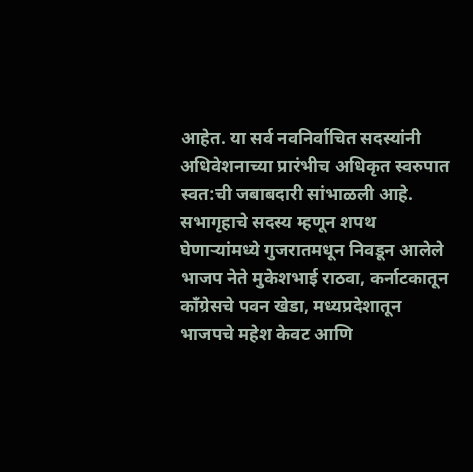आहेत. या सर्व नवनिर्वाचित सदस्यांनी अधिवेशनाच्या प्रारंभीच अधिकृत स्वरुपात स्वत:ची जबाबदारी सांभाळली आहे.
सभागृहाचे सदस्य म्हणून शपथ घेणाऱ्यांमध्ये गुजरातमधून निवडून आलेले भाजप नेते मुकेशभाई राठवा, कर्नाटकातून काँग्रेसचे पवन खेडा, मध्यप्रदेशातून भाजपचे महेश केवट आणि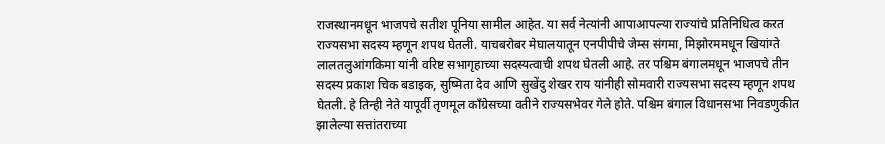राजस्थानमधून भाजपचे सतीश पूनिया सामील आहेत. या सर्व नेत्यांनी आपाआपल्या राज्यांचे प्रतिनिधित्व करत राज्यसभा सदस्य म्हणून शपथ घेतली. याचबरोबर मेघालयातून एनपीपीचे जेम्स संगमा, मिझोरममधून खियांग्ते लालतलुआंगकिमा यांनी वरिष्ट सभागृहाच्या सदस्यत्वाची शपथ घेतली आहे. तर पश्चिम बंगालमधून भाजपचे तीन सदस्य प्रकाश चिक बडाइक, सुष्मिता देव आणि सुखेंदु शेखर राय यांनीही सोमवारी राज्यसभा सदस्य म्हणून शपथ घेतली. हे तिन्ही नेते यापूर्वी तृणमूल काँग्रेसच्या वतीने राज्यसभेवर गेले होते. पश्चिम बंगाल विधानसभा निवडणुकीत झालेल्या सत्तांतराच्या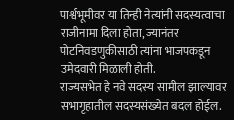पार्श्वभूमीवर या तिन्ही नेत्यांनी सदस्यत्वाचा राजीनामा दिला होता, ज्यानंतर पोटनिवडणुकीसाठी त्यांना भाजपकडून उमेदवारी मिळाली होती.
राज्यसभेत हे नवे सदस्य सामील झाल्यावर सभागृहातील सदस्यसंख्येत बदल होईल.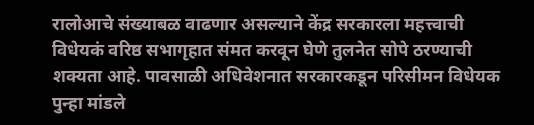रालोआचे संख्याबळ वाढणार असल्याने केंद्र सरकारला महत्त्वाची विधेयकं वरिष्ठ सभागृहात संमत करवून घेणे तुलनेत सोपे ठरण्याची शक्यता आहे. पावसाळी अधिवेशनात सरकारकडून परिसीमन विधेयक पुन्हा मांडले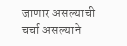जाणार असल्याची चर्चा असल्याने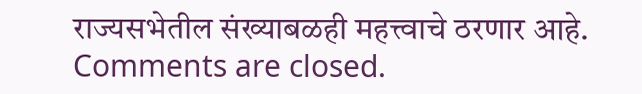राज्यसभेतील संख्याबळही महत्त्वाचे ठरणार आहे.
Comments are closed.